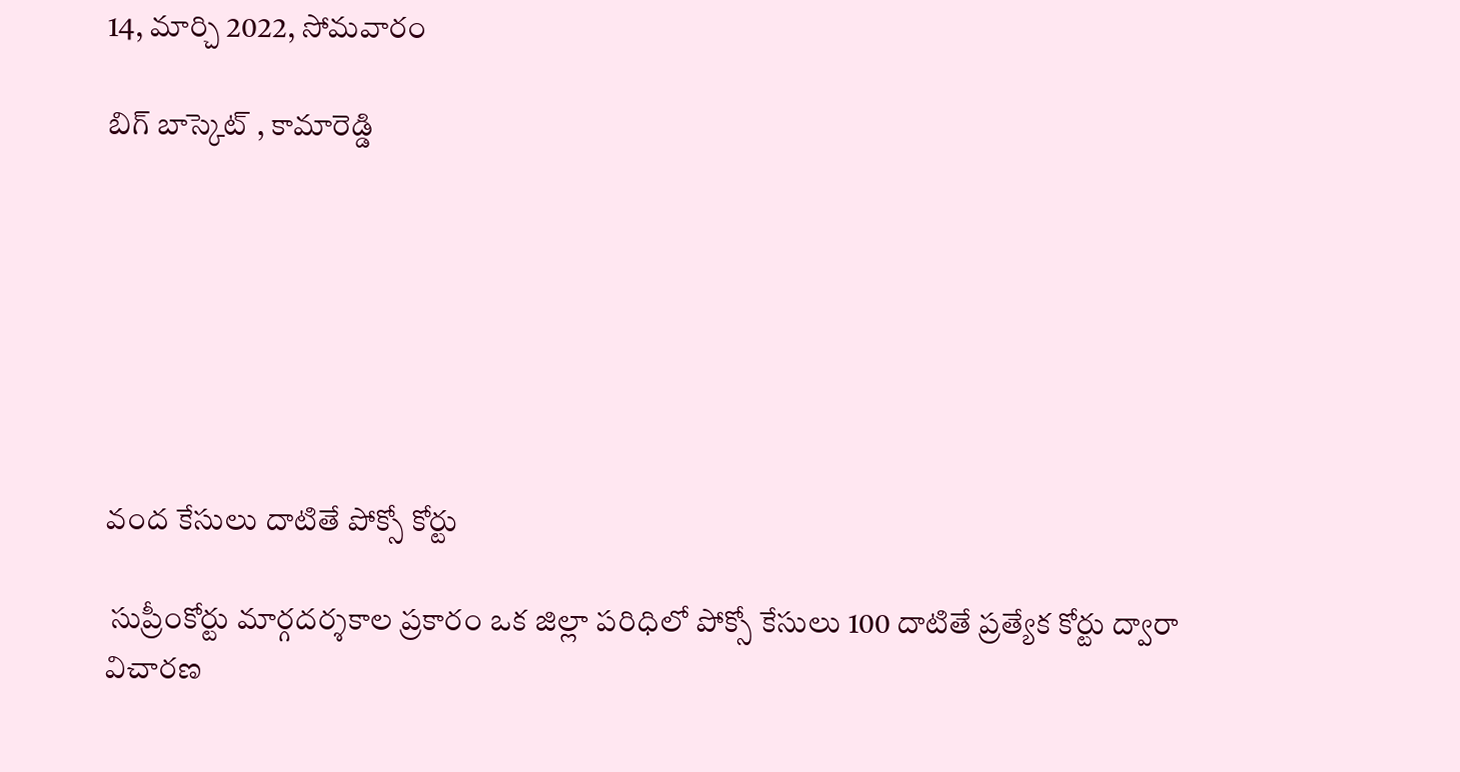14, మార్చి 2022, సోమవారం

బిగ్ బాస్కెట్ , కామారెడ్డి







వంద కేసులు దాటితే పోక్సో కోర్టు

 సుప్రీంకోర్టు మార్గదర్శకాల ప్రకారం ఒక జిల్లా పరిధిలో పోక్సో కేసులు 100 దాటితే ప్రత్యేక కోర్టు ద్వారా విచారణ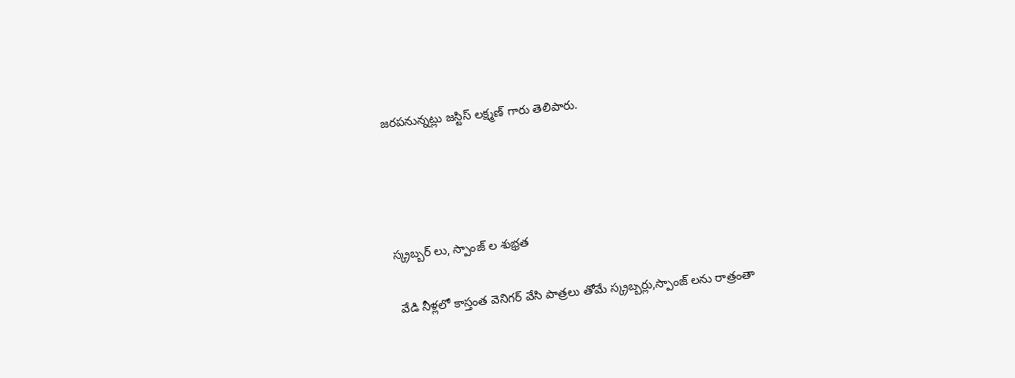జరపనున్నట్లు జస్టిస్ లక్ష్మణ్ గారు తెలిపారు.




స్క్రబ్బర్ లు, స్పాంజ్ ల శుభ్రత

 వేడి నీళ్లలో కాస్తంత వెనిగర్ వేసి పాత్రలు తోమే స్క్రబ్బర్లు,స్పాంజ్ లను రాత్రంతా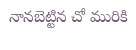నానబెట్టిన చో మురికి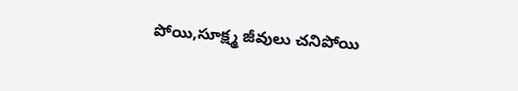పోయి,సూక్ష్మ జీవులు చనిపోయి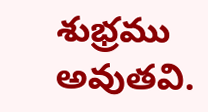శుభ్రము అవుతవి.